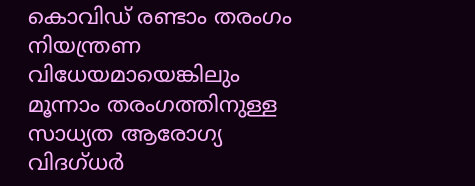കൊവിഡ് രണ്ടാം തരംഗം നിയന്ത്രണ വിധേയമായെങ്കിലും മൂന്നാം തരംഗത്തിനുള്ള സാധ്യത ആരോഗ്യ വിദഗ്ധര്‍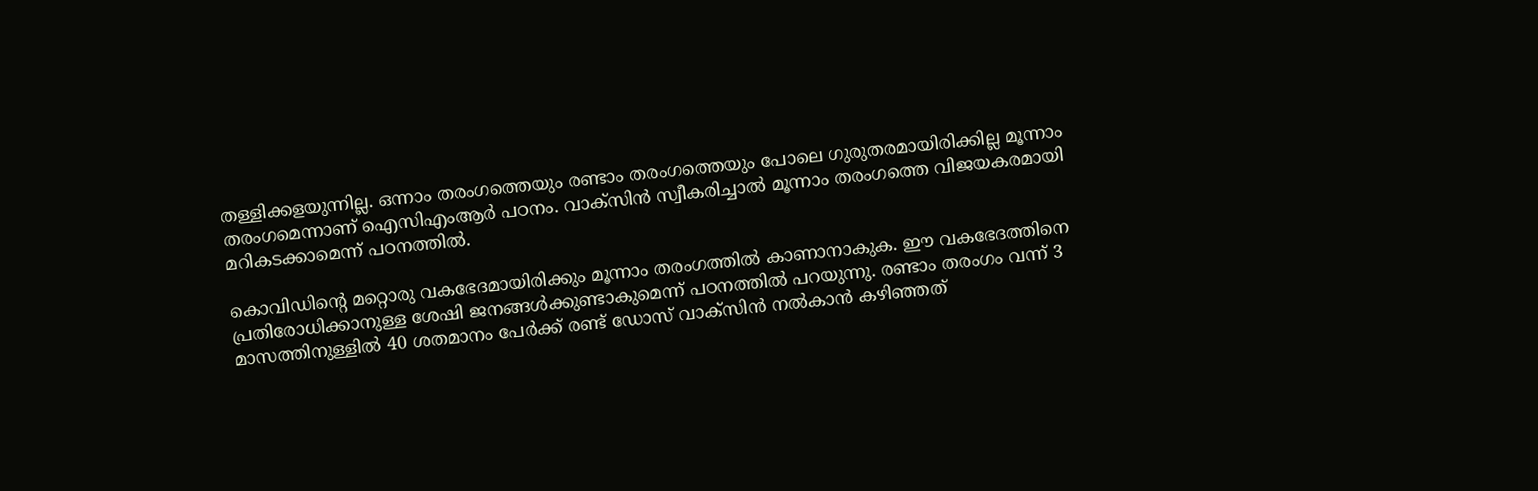തള്ളിക്കളയുന്നില്ല. ഒന്നാം തരംഗത്തെയും രണ്ടാം തരംഗത്തെയും പോലെ ഗുരുതരമായിരിക്കില്ല മൂന്നാം തരംഗമെന്നാണ് ഐസിഎംആര്‍ പഠനം. വാക്‌സിന്‍ സ്വീകരിച്ചാല്‍ മൂന്നാം തരംഗത്തെ വിജയകരമായി മറികടക്കാമെന്ന് പഠനത്തില്‍.

കൊവിഡിന്റെ മറ്റൊരു വകഭേദമായിരിക്കും മൂന്നാം തരംഗത്തില്‍ കാണാനാകുക. ഈ വകഭേദത്തിനെ പ്രതിരോധിക്കാനുള്ള ശേഷി ജനങ്ങള്‍ക്കുണ്ടാകുമെന്ന് പഠനത്തില്‍ പറയുന്നു. രണ്ടാം തരംഗം വന്ന് 3 മാസത്തിനുള്ളില്‍ 40 ശതമാനം പേര്‍ക്ക് രണ്ട് ഡോസ് വാക്‌സിന്‍ നല്‍കാന്‍ കഴിഞ്ഞത്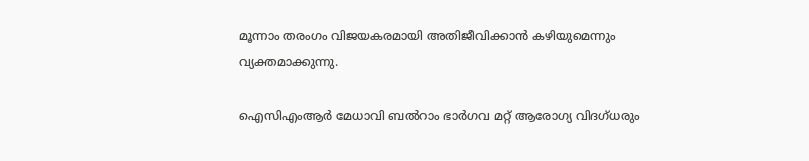മൂന്നാം തരംഗം വിജയകരമായി അതിജീവിക്കാന്‍ കഴിയുമെന്നും വ്യക്തമാക്കുന്നു.

ഐസിഎംആര്‍ മേധാവി ബല്‍റാം ഭാര്‍ഗവ മറ്റ് ആരോഗ്യ വിദഗ്ധരും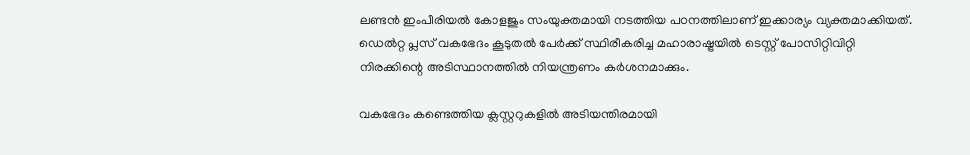ലണ്ടന്‍ ഇംപീരിയല്‍ കോളജും സംയുക്തമായി നടത്തിയ പഠനത്തിലാണ് ഇക്കാര്യം വ്യക്തമാക്കിയത്. ഡെല്‍റ്റ പ്ലസ് വകഭേദം കൂടുതല്‍ പേര്‍ക്ക് സ്ഥിരീകരിച്ച മഹാരാഷ്ട്രയില്‍ ടെസ്റ്റ് പോസിറ്റിവിറ്റി നിരക്കിന്റെ അടിസ്ഥാനത്തില്‍ നിയന്ത്രണം കര്‍ശനമാക്കും.

വകഭേദം കണ്ടെത്തിയ ക്ലസ്റ്ററുകളില്‍ അടിയന്തിരമായി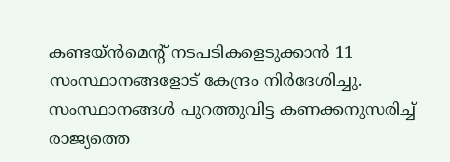കണ്ടയ്ന്‍മെന്റ് നടപടികളെടുക്കാന്‍ 11 സംസ്ഥാനങ്ങളോട് കേന്ദ്രം നിര്‍ദേശിച്ചു. സംസ്ഥാനങ്ങള്‍ പുറത്തുവിട്ട കണക്കനുസരിച്ച് രാജ്യത്തെ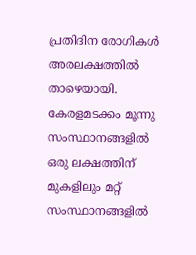പ്രതിദിന രോഗികള്‍ അരലക്ഷത്തില്‍ താഴെയായി. കേരളമടക്കം മൂന്നു സംസ്ഥാനങ്ങളില്‍ ഒരു ലക്ഷത്തിന് മുകളിലും മറ്റ് സംസ്ഥാനങ്ങളില്‍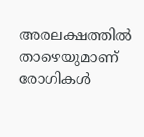അരലക്ഷത്തില്‍ താഴെയുമാണ് രോഗികള്‍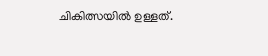ചികിത്സയില്‍ ഉള്ളത്.